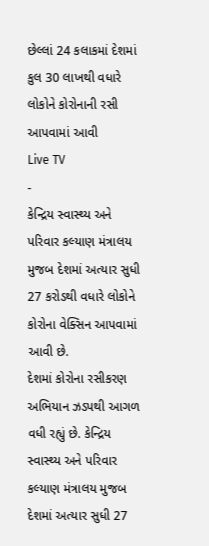છેલ્લાં 24 કલાકમાં દેશમાં કુલ 30 લાખથી વધારે લોકોને કોરોનાની રસી આપવામાં આવી
Live TV
-
કેન્દ્રિય સ્વાસ્થ્ય અને પરિવાર કલ્યાણ મંત્રાલય મુજબ દેશમાં અત્યાર સુધી 27 કરોડથી વધારે લોકોને કોરોના વેક્સિન આપવામાં આવી છે.
દેશમાં કોરોના રસીકરણ અભિયાન ઝડપથી આગળ વધી રહ્યું છે. કેન્દ્રિય સ્વાસ્થ્ય અને પરિવાર કલ્યાણ મંત્રાલય મુજબ દેશમાં અત્યાર સુધી 27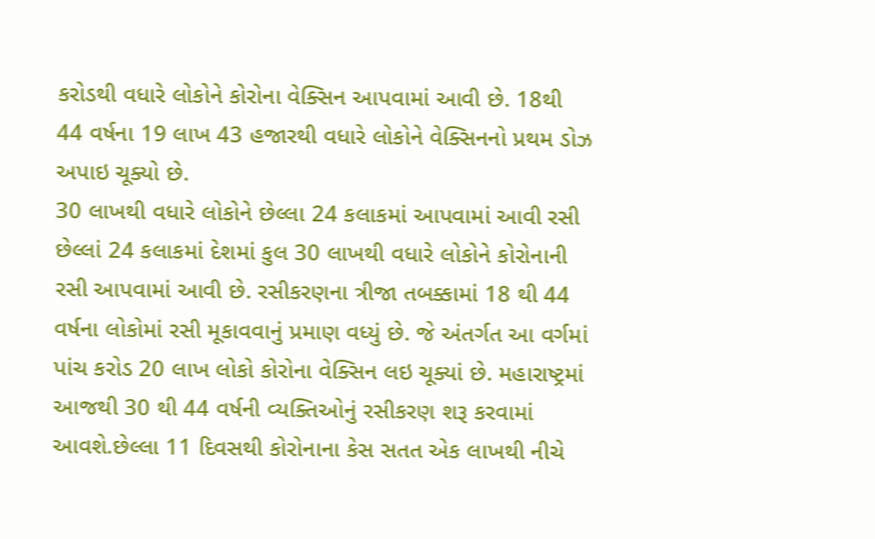કરોડથી વધારે લોકોને કોરોના વેક્સિન આપવામાં આવી છે. 18થી 44 વર્ષના 19 લાખ 43 હજારથી વધારે લોકોને વેક્સિનનો પ્રથમ ડોઝ અપાઇ ચૂક્યો છે.
30 લાખથી વધારે લોકોને છેલ્લા 24 કલાકમાં આપવામાં આવી રસી
છેલ્લાં 24 કલાકમાં દેશમાં કુલ 30 લાખથી વધારે લોકોને કોરોનાની રસી આપવામાં આવી છે. રસીકરણના ત્રીજા તબક્કામાં 18 થી 44 વર્ષના લોકોમાં રસી મૂકાવવાનું પ્રમાણ વધ્યું છે. જે અંતર્ગત આ વર્ગમાં પાંચ કરોડ 20 લાખ લોકો કોરોના વેક્સિન લઇ ચૂક્યાં છે. મહારાષ્ટ્રમાં આજથી 30 થી 44 વર્ષની વ્યક્તિઓનું રસીકરણ શરૂ કરવામાં આવશે.છેલ્લા 11 દિવસથી કોરોનાના કેસ સતત એક લાખથી નીચે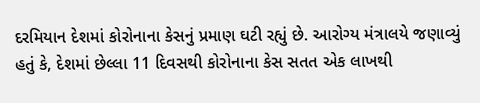દરમિયાન દેશમાં કોરોનાના કેસનું પ્રમાણ ઘટી રહ્યું છે. આરોગ્ય મંત્રાલયે જણાવ્યું હતું કે, દેશમાં છેલ્લા 11 દિવસથી કોરોનાના કેસ સતત એક લાખથી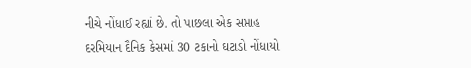નીચે નોંધાઈ રહ્યાં છે. તો પાછલા એક સપ્તાહ દરમિયાન દૈનિક કેસમાં 30 ટકાનો ઘટાડો નોંધાયો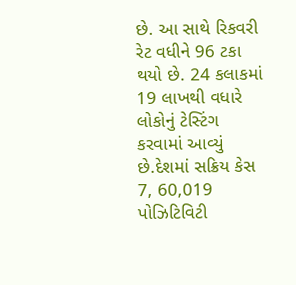છે. આ સાથે રિકવરી રેટ વધીને 96 ટકા થયો છે. 24 કલાકમાં 19 લાખથી વધારે લોકોનું ટેસ્ટિંગ કરવામાં આવ્યું છે.દેશમાં સક્રિય કેસ 7, 60,019
પોઝિટિવિટી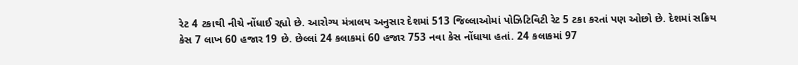રેટ 4 ટકાથી નીચે નોંધાઈ રહ્યો છે. આરોગ્ય મંત્રાલય અનુસાર દેશમાં 513 જિલ્લાઓમાં પોઝિટિવિટી રેટ 5 ટકા કરતાં પણ ઓછો છે. દેશમાં સક્રિય કેસ 7 લાખ 60 હજાર 19 છે. છેલ્લાં 24 કલાકમાં 60 હજાર 753 નવા કેસ નોંધાયા હતાં. 24 કલાકમાં 97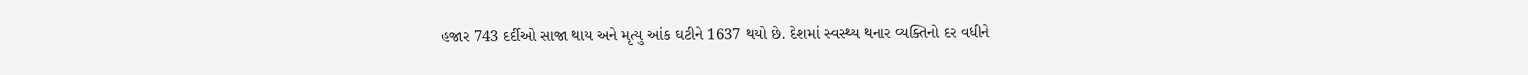હજાર 743 દર્દીઓ સાજા થાય અને મૃત્યુ આંક ઘટીને 1637 થયો છે. દેશમાં સ્વસ્થ્ય થનાર વ્યક્તિનો દર વધીને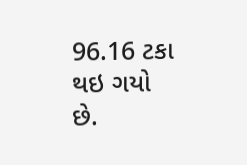96.16 ટકા થઇ ગયો છે.